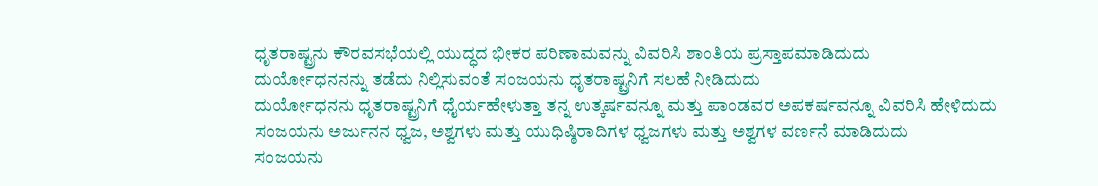ಧೃತರಾಷ್ಟ್ರನು ಕೌರವಸಭೆಯಲ್ಲಿ ಯುದ್ಧದ ಭೀಕರ ಪರಿಣಾಮವನ್ನು ವಿವರಿಸಿ ಶಾಂತಿಯ ಪ್ರಸ್ತಾಪಮಾಡಿದುದು
ದುರ್ಯೋಧನನನ್ನು ತಡೆದು ನಿಲ್ಲಿಸುವಂತೆ ಸಂಜಯನು ಧೃತರಾಷ್ಟ್ರನಿಗೆ ಸಲಹೆ ನೀಡಿದುದು
ದುರ್ಯೋಧನನು ಧೃತರಾಷ್ಟ್ರನಿಗೆ ಧೈರ್ಯಹೇಳುತ್ತಾ ತನ್ನ ಉತ್ಕರ್ಷವನ್ನೂ ಮತ್ತು ಪಾಂಡವರ ಅಪಕರ್ಷವನ್ನೂ ವಿವರಿಸಿ ಹೇಳಿದುದು
ಸಂಜಯನು ಅರ್ಜುನನ ಧ್ವಜ, ಅಶ್ವಗಳು ಮತ್ತು ಯುಧಿಷ್ಠಿರಾದಿಗಳ ಧ್ವಜಗಳು ಮತ್ತು ಅಶ್ವಗಳ ವರ್ಣನೆ ಮಾಡಿದುದು
ಸಂಜಯನು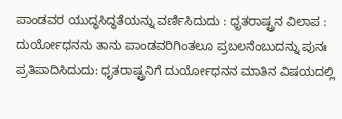ಪಾಂಡವರ ಯುದ್ಧಸಿದ್ಧತೆಯನ್ನು ವರ್ಣಿಸಿದುದು : ಧೃತರಾಷ್ಟ್ರನ ವಿಲಾಪ : ದುರ್ಯೋಧನನು ತಾನು ಪಾಂಡವರಿಗಿಂತಲೂ ಪ್ರಬಲನೆಂಬುದನ್ನು ಪುನಃ ಪ್ರತಿಪಾದಿಸಿದುದು: ಧೃತರಾಷ್ಟ್ರನಿಗೆ ದುರ್ಯೋಧನನ ಮಾತಿನ ವಿಷಯದಲ್ಲಿ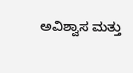ಅವಿಶ್ವಾಸ ಮತ್ತು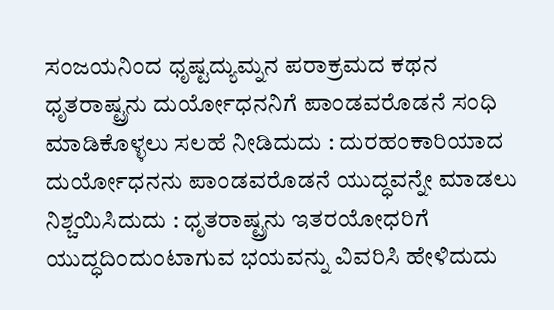ಸಂಜಯನಿಂದ ಧೃಷ್ಟದ್ಯುಮ್ನನ ಪರಾಕ್ರಮದ ಕಥನ
ಧೃತರಾಷ್ಟ್ರನು ದುರ್ಯೋಧನನಿಗೆ ಪಾಂಡವರೊಡನೆ ಸಂಧಿ ಮಾಡಿಕೊಳ್ಳಲು ಸಲಹೆ ನೀಡಿದುದು : ದುರಹಂಕಾರಿಯಾದ ದುರ್ಯೋಧನನು ಪಾಂಡವರೊಡನೆ ಯುದ್ಧವನ್ನೇ ಮಾಡಲು ನಿಶ್ಚಯಿಸಿದುದು : ಧೃತರಾಷ್ಟ್ರನು ಇತರಯೋಧರಿಗೆ ಯುದ್ಧದಿಂದುಂಟಾಗುವ ಭಯವನ್ನು ವಿವರಿಸಿ ಹೇಳಿದುದು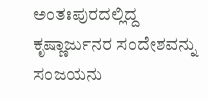ಅಂತಃಪುರದಲ್ಲಿದ್ದ ಕೃಷ್ಣಾರ್ಜುನರ ಸಂದೇಶವನ್ನು ಸಂಜಯನು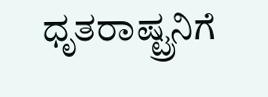ಧೃತರಾಷ್ಟ್ರನಿಗೆ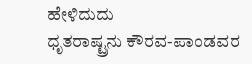ಹೇಳಿದುದು
ಧೃತರಾಷ್ಟ್ರನು ಕೌರವ-ಪಾಂಡವರ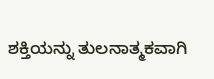ಶಕ್ತಿಯನ್ನು ತುಲನಾತ್ಮಕವಾಗಿ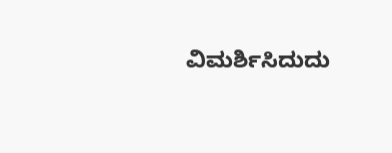ವಿಮರ್ಶಿಸಿದುದು